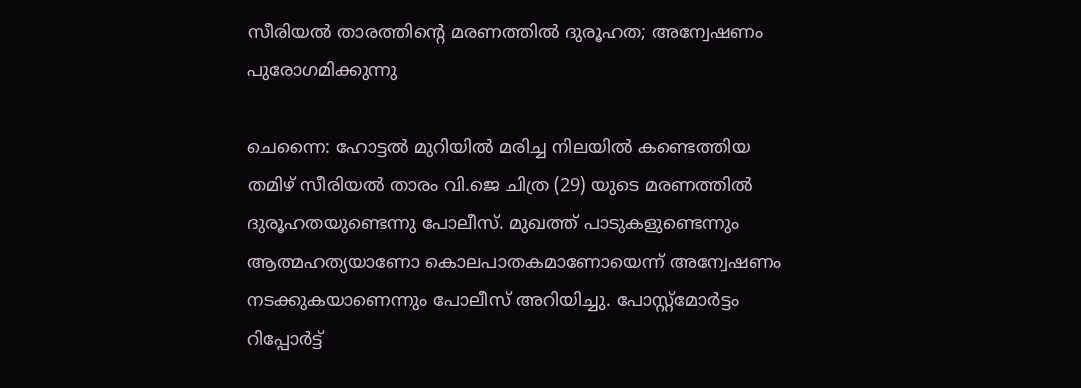സീരിയല്‍ താരത്തിന്റെ മരണത്തില്‍ ദുരൂഹത; അന്വേഷണം പുരോഗമിക്കുന്നു

ചെന്നൈ: ഹോട്ടല്‍ മുറിയില്‍ മരിച്ച നിലയില്‍ കണ്ടെത്തിയ തമിഴ് സീരിയല്‍ താരം വി.ജെ ചിത്ര (29) യുടെ മരണത്തില്‍ ദുരൂഹതയുണ്ടെന്നു പോലീസ്. മുഖത്ത് പാടുകളുണ്ടെന്നും ആത്മഹത്യയാണോ കൊലപാതകമാണോയെന്ന് അന്വേഷണം നടക്കുകയാണെന്നും പോലീസ് അറിയിച്ചു. പോസ്റ്റ്‌മോര്‍ട്ടം റിപ്പോര്‍ട്ട്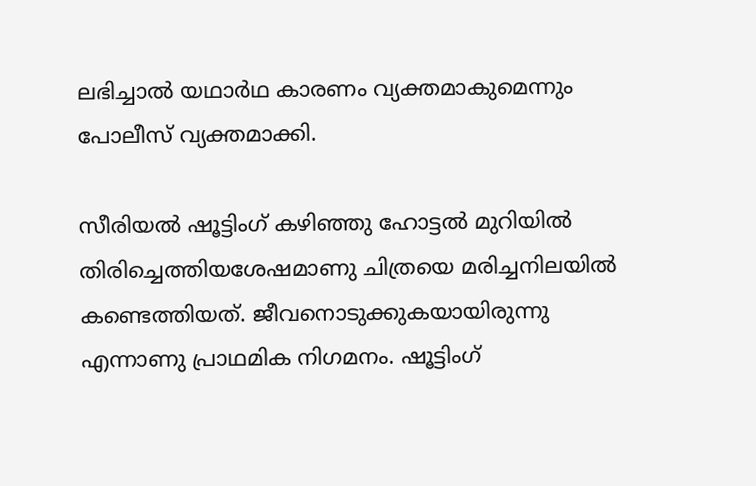ലഭിച്ചാല്‍ യഥാര്‍ഥ കാരണം വ്യക്തമാകുമെന്നും പോലീസ് വ്യക്തമാക്കി.

സീരിയല്‍ ഷൂട്ടിംഗ് കഴിഞ്ഞു ഹോട്ടല്‍ മുറിയില്‍ തിരിച്ചെത്തിയശേഷമാണു ചിത്രയെ മരിച്ചനിലയില്‍ കണ്ടെത്തിയത്. ജീവനൊടുക്കുകയായിരുന്നു എന്നാണു പ്രാഥമിക നിഗമനം. ഷൂട്ടിംഗ്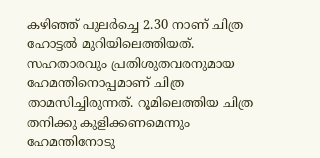കഴിഞ്ഞ് പുലര്‍ച്ചെ 2.30 നാണ് ചിത്ര ഹോട്ടല്‍ മുറിയിലെത്തിയത്. സഹതാരവും പ്രതിശുതവരനുമായ ഹേമന്തിനൊപ്പമാണ് ചിത്ര താമസിച്ചിരുന്നത്. റൂമിലെത്തിയ ചിത്ര തനിക്കു കുളിക്കണമെന്നും ഹേമന്തിനോടു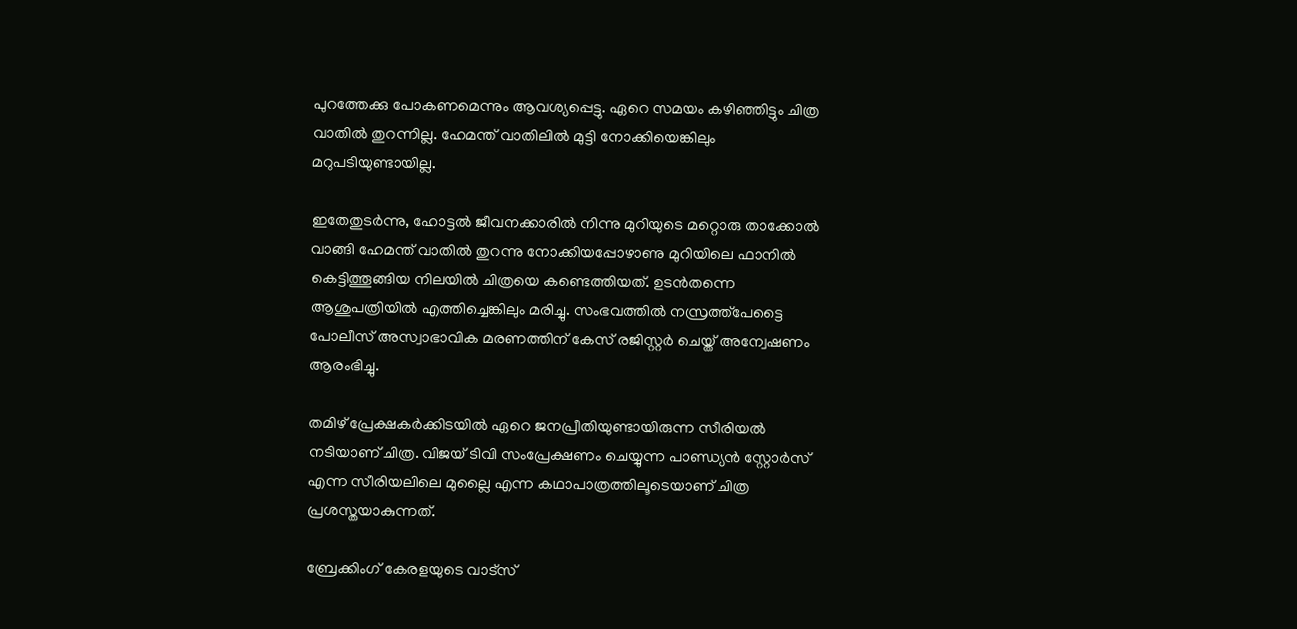പുറത്തേക്കു പോകണമെന്നും ആവശ്യപ്പെട്ടു. ഏറെ സമയം കഴിഞ്ഞിട്ടും ചിത്ര വാതില്‍ തുറന്നില്ല. ഹേമന്ത് വാതിലില്‍ മുട്ടി നോക്കിയെങ്കിലും മറുപടിയുണ്ടായില്ല.

ഇതേതുടര്‍ന്നു, ഹോട്ടല്‍ ജീവനക്കാരില്‍ നിന്നു മുറിയുടെ മറ്റൊരു താക്കോല്‍ വാങ്ങി ഹേമന്ത് വാതില്‍ തുറന്നു നോക്കിയപ്പോഴാണു മുറിയിലെ ഫാനില്‍ കെട്ടിത്തൂങ്ങിയ നിലയില്‍ ചിത്രയെ കണ്ടെത്തിയത്. ഉടന്‍തന്നെ ആശുപത്രിയില്‍ എത്തിച്ചെങ്കിലും മരിച്ചു. സംഭവത്തില്‍ നസ്രത്ത്‌പേട്ടൈ പോലീസ് അസ്വാഭാവിക മരണത്തിന് കേസ് രജിസ്റ്റര്‍ ചെയ്ത് അന്വേഷണം ആരംഭിച്ചു.

തമിഴ് പ്രേക്ഷകര്‍ക്കിടയില്‍ ഏറെ ജനപ്രീതിയുണ്ടായിരുന്ന സീരിയല്‍ നടിയാണ് ചിത്ര. വിജയ് ടിവി സംപ്രേക്ഷണം ചെയ്യുന്ന പാണ്ഡ്യന്‍ സ്റ്റോര്‍സ് എന്ന സീരിയലിലെ മുല്ലൈ എന്ന കഥാപാത്രത്തിലൂടെയാണ് ചിത്ര പ്രശസ്തയാകുന്നത്.

ബ്രേക്കിംഗ് കേരളയുടെ വാട്സ്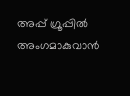അപ്പ് ഗ്രൂപ്പിൽ അംഗമാകുവാൻ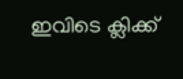ഇവിടെ ക്ലിക്ക്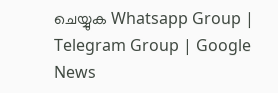ചെയ്യുക Whatsapp Group | Telegram Group | Google News